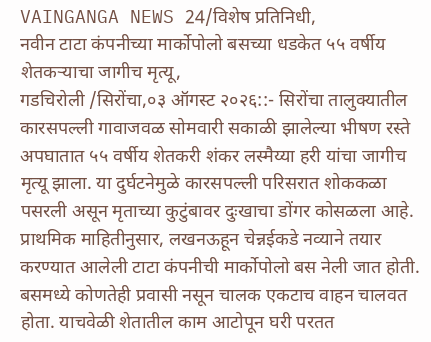VAINGANGA NEWS 24/विशेष प्रतिनिधी,
नवीन टाटा कंपनीच्या मार्कोपोलो बसच्या धडकेत ५५ वर्षीय शेतकऱ्याचा जागीच मृत्यू,
गडचिरोली /सिरोंचा,०३ ऑगस्ट २०२६::- सिरोंचा तालुक्यातील कारसपल्ली गावाजवळ सोमवारी सकाळी झालेल्या भीषण रस्ते अपघातात ५५ वर्षीय शेतकरी शंकर लस्मैय्या हरी यांचा जागीच मृत्यू झाला. या दुर्घटनेमुळे कारसपल्ली परिसरात शोककळा पसरली असून मृताच्या कुटुंबावर दुःखाचा डोंगर कोसळला आहे.
प्राथमिक माहितीनुसार, लखनऊहून चेन्नईकडे नव्याने तयार करण्यात आलेली टाटा कंपनीची मार्कोपोलो बस नेली जात होती. बसमध्ये कोणतेही प्रवासी नसून चालक एकटाच वाहन चालवत होता. याचवेळी शेतातील काम आटोपून घरी परतत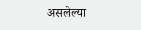असलेल्या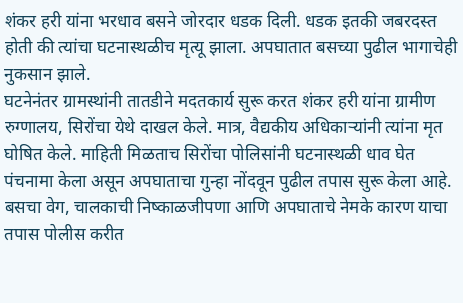शंकर हरी यांना भरधाव बसने जोरदार धडक दिली. धडक इतकी जबरदस्त होती की त्यांचा घटनास्थळीच मृत्यू झाला. अपघातात बसच्या पुढील भागाचेही नुकसान झाले.
घटनेनंतर ग्रामस्थांनी तातडीने मदतकार्य सुरू करत शंकर हरी यांना ग्रामीण रुग्णालय, सिरोंचा येथे दाखल केले. मात्र, वैद्यकीय अधिकाऱ्यांनी त्यांना मृत घोषित केले. माहिती मिळताच सिरोंचा पोलिसांनी घटनास्थळी धाव घेत पंचनामा केला असून अपघाताचा गुन्हा नोंदवून पुढील तपास सुरू केला आहे. बसचा वेग, चालकाची निष्काळजीपणा आणि अपघाताचे नेमके कारण याचा तपास पोलीस करीत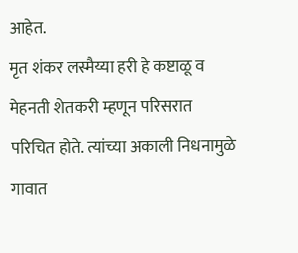आहेत.
मृत शंकर लस्मैय्या हरी हे कष्टाळू व मेहनती शेतकरी म्हणून परिसरात परिचित होते. त्यांच्या अकाली निधनामुळे गावात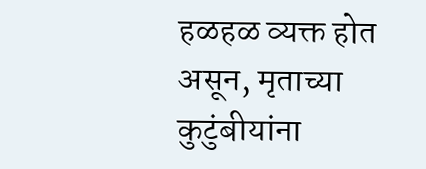हळहळ व्यक्त होत असून, मृताच्या कुटुंबीयांना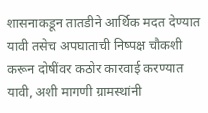शासनाकडून तातडीने आर्थिक मदत देण्यात यावी तसेच अपघाताची निष्पक्ष चौकशी करून दोषींवर कठोर कारवाई करण्यात यावी, अशी मागणी ग्रामस्थांनी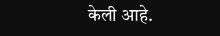केली आहे.